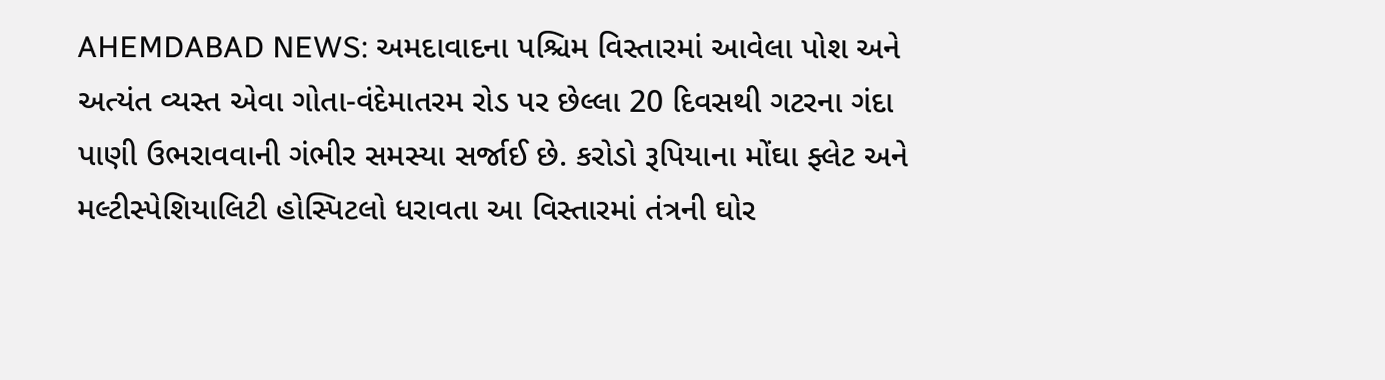AHEMDABAD NEWS: અમદાવાદના પશ્ચિમ વિસ્તારમાં આવેલા પોશ અને અત્યંત વ્યસ્ત એવા ગોતા-વંદેમાતરમ રોડ પર છેલ્લા 20 દિવસથી ગટરના ગંદા પાણી ઉભરાવવાની ગંભીર સમસ્યા સર્જાઈ છે. કરોડો રૂપિયાના મોંઘા ફ્લેટ અને મલ્ટીસ્પેશિયાલિટી હોસ્પિટલો ધરાવતા આ વિસ્તારમાં તંત્રની ઘોર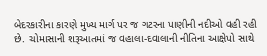બેદરકારીના કારણે મુખ્ય માર્ગ પર જ ગટરના પાણીની નદીઓ વહી રહી છે. ચોમાસાની શરૂઆતમાં જ વહાલા-દવાલાની નીતિના આક્ષેપો સાથે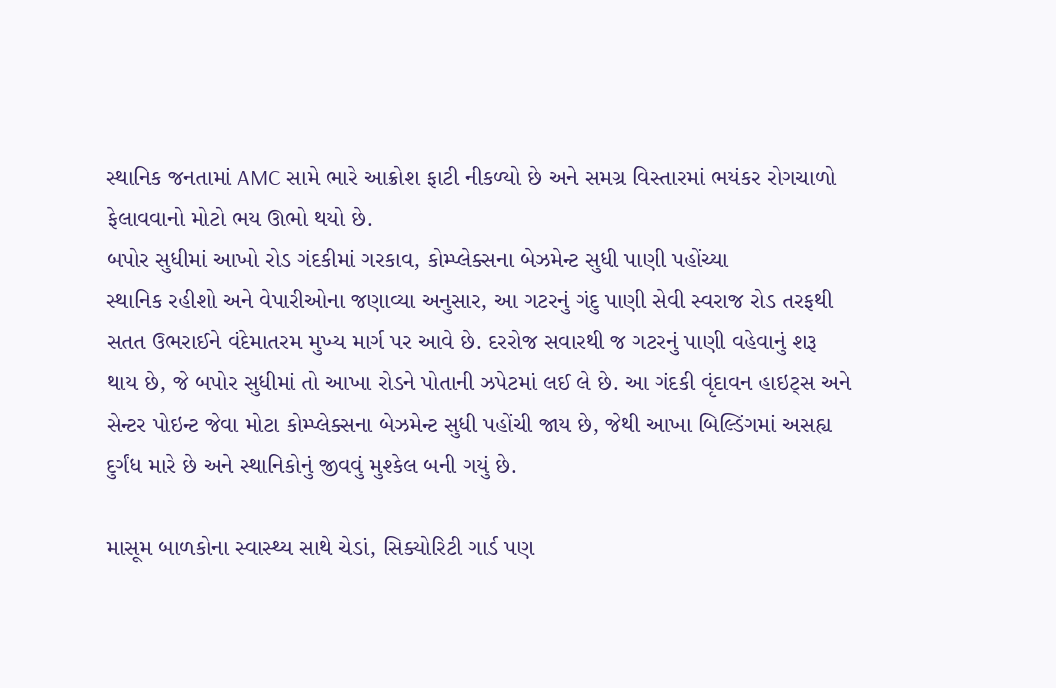સ્થાનિક જનતામાં AMC સામે ભારે આક્રોશ ફાટી નીકળ્યો છે અને સમગ્ર વિસ્તારમાં ભયંકર રોગચાળો ફેલાવવાનો મોટો ભય ઊભો થયો છે.
બપોર સુધીમાં આખો રોડ ગંદકીમાં ગરકાવ, કોમ્પ્લેક્સના બેઝમેન્ટ સુધી પાણી પહોંચ્યા
સ્થાનિક રહીશો અને વેપારીઓના જણાવ્યા અનુસાર, આ ગટરનું ગંદુ પાણી સેવી સ્વરાજ રોડ તરફથી સતત ઉભરાઈને વંદેમાતરમ મુખ્ય માર્ગ પર આવે છે. દરરોજ સવારથી જ ગટરનું પાણી વહેવાનું શરૂ થાય છે, જે બપોર સુધીમાં તો આખા રોડને પોતાની ઝપેટમાં લઈ લે છે. આ ગંદકી વૃંદાવન હાઇટ્સ અને સેન્ટર પોઇન્ટ જેવા મોટા કોમ્પ્લેક્સના બેઝમેન્ટ સુધી પહોંચી જાય છે, જેથી આખા બિલ્ડિંગમાં અસહ્ય દુર્ગંધ મારે છે અને સ્થાનિકોનું જીવવું મુશ્કેલ બની ગયું છે.

માસૂમ બાળકોના સ્વાસ્થ્ય સાથે ચેડાં, સિક્યોરિટી ગાર્ડ પણ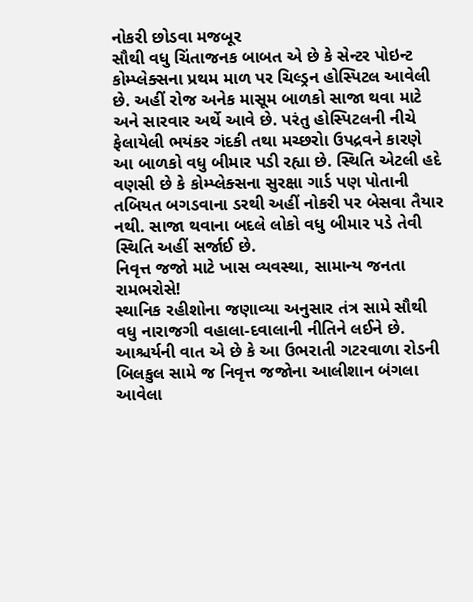નોકરી છોડવા મજબૂર
સૌથી વધુ ચિંતાજનક બાબત એ છે કે સેન્ટર પોઇન્ટ કોમ્પ્લેક્સના પ્રથમ માળ પર ચિલ્ડ્રન હોસ્પિટલ આવેલી છે. અહીં રોજ અનેક માસૂમ બાળકો સાજા થવા માટે અને સારવાર અર્થે આવે છે. પરંતુ હોસ્પિટલની નીચે ફેલાયેલી ભયંકર ગંદકી તથા મચ્છરોા ઉપદ્રવને કારણે આ બાળકો વધુ બીમાર પડી રહ્યા છે. સ્થિતિ એટલી હદે વણસી છે કે કોમ્પ્લેક્સના સુરક્ષા ગાર્ડ પણ પોતાની તબિયત બગડવાના ડરથી અહીં નોકરી પર બેસવા તૈયાર નથી. સાજા થવાના બદલે લોકો વધુ બીમાર પડે તેવી સ્થિતિ અહીં સર્જાઈ છે.
નિવૃત્ત જજો માટે ખાસ વ્યવસ્થા, સામાન્ય જનતા રામભરોસે!
સ્થાનિક રહીશોના જણાવ્યા અનુસાર તંત્ર સામે સૌથી વધુ નારાજગી વહાલા-દવાલાની નીતિને લઈને છે. આશ્ચર્યની વાત એ છે કે આ ઉભરાતી ગટરવાળા રોડની બિલકુલ સામે જ નિવૃત્ત જજોના આલીશાન બંગલા આવેલા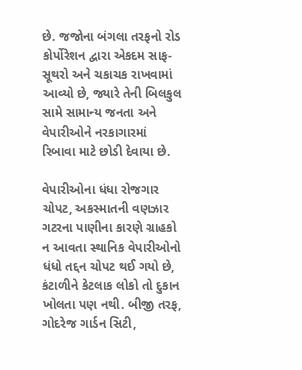છે. જજોના બંગલા તરફનો રોડ કોર્પોરેશન દ્વારા એકદમ સાફ-સૂથરો અને ચકાચક રાખવામાં આવ્યો છે, જ્યારે તેની બિલકુલ સામે સામાન્ય જનતા અને વેપારીઓને નરકાગારમાં રિબાવા માટે છોડી દેવાયા છે.

વેપારીઓના ધંધા રોજગાર ચોપટ, અકસ્માતની વણઝાર
ગટરના પાણીના કારણે ગ્રાહકો ન આવતા સ્થાનિક વેપારીઓનો ધંધો તદ્દન ચોપટ થઈ ગયો છે, કંટાળીને કેટલાક લોકો તો દુકાન ખોલતા પણ નથી. બીજી તરફ, ગોદરેજ ગાર્ડન સિટી,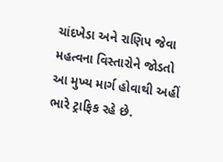ચાંદખેડા અને રાણિપ જેવા મહત્વના વિસ્તારોને જોડતો આ મુખ્ય માર્ગ હોવાથી અહીં ભારે ટ્રાફિક રહે છે.